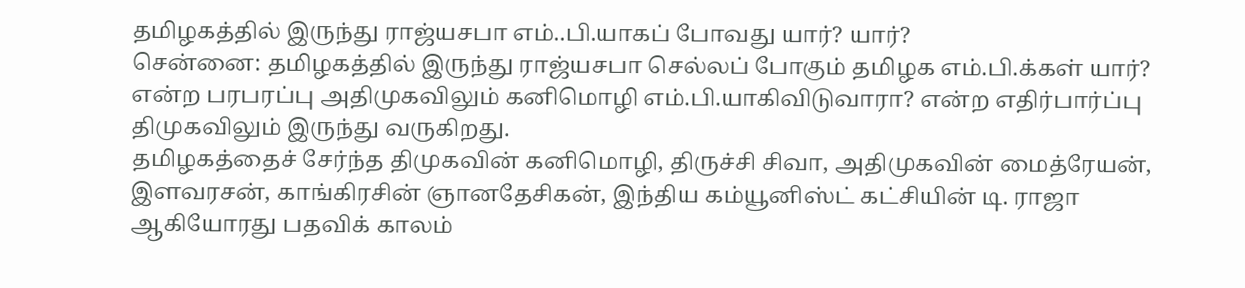தமிழகத்தில் இருந்து ராஜ்யசபா எம்..பி.யாகப் போவது யார்? யார்?
சென்னை: தமிழகத்தில் இருந்து ராஜ்யசபா செல்லப் போகும் தமிழக எம்.பி.க்கள் யார்? என்ற பரபரப்பு அதிமுகவிலும் கனிமொழி எம்.பி.யாகிவிடுவாரா? என்ற எதிர்பார்ப்பு திமுகவிலும் இருந்து வருகிறது.
தமிழகத்தைச் சேர்ந்த திமுகவின் கனிமொழி, திருச்சி சிவா, அதிமுகவின் மைத்ரேயன், இளவரசன், காங்கிரசின் ஞானதேசிகன், இந்திய கம்யூனிஸ்ட் கட்சியின் டி. ராஜா ஆகியோரது பதவிக் காலம்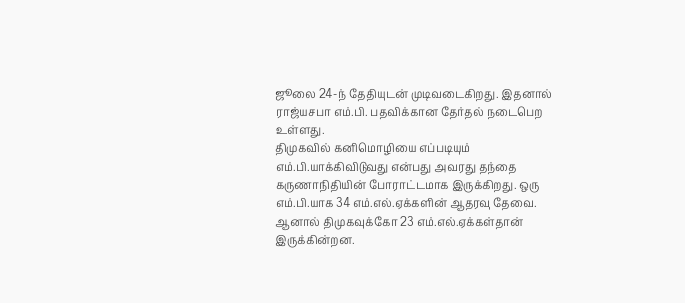ஜூலை 24-ந் தேதியுடன் முடிவடைகிறது. இதனால் ராஜ்யசபா எம்.பி. பதவிக்கான தேர்தல் நடைபெற உள்ளது.
திமுகவில் கனிமொழியை எப்படியும் எம்.பி.யாக்கிவிடுவது என்பது அவரது தந்தை கருணாநிதியின் போராட்டமாக இருக்கிறது. ஒரு எம்.பி.யாக 34 எம்.எல்.ஏக்களின் ஆதரவு தேவை. ஆனால் திமுகவுக்கோ 23 எம்.எல்.ஏக்கள்தான் இருக்கின்றன.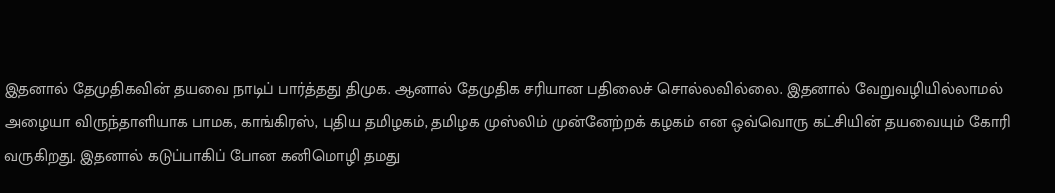இதனால் தேமுதிகவின் தயவை நாடிப் பார்த்தது திமுக. ஆனால் தேமுதிக சரியான பதிலைச் சொல்லவில்லை. இதனால் வேறுவழியில்லாமல் அழையா விருந்தாளியாக பாமக, காங்கிரஸ், புதிய தமிழகம், தமிழக முஸ்லிம் முன்னேற்றக் கழகம் என ஒவ்வொரு கட்சியின் தயவையும் கோரி வருகிறது. இதனால் கடுப்பாகிப் போன கனிமொழி தமது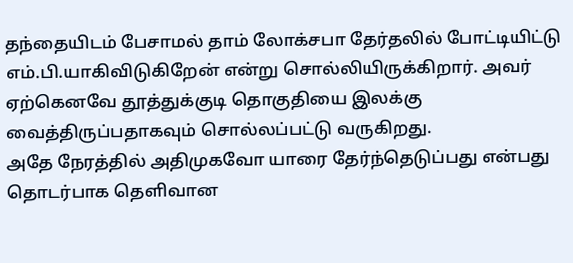தந்தையிடம் பேசாமல் தாம் லோக்சபா தேர்தலில் போட்டியிட்டு எம்.பி.யாகிவிடுகிறேன் என்று சொல்லியிருக்கிறார். அவர் ஏற்கெனவே தூத்துக்குடி தொகுதியை இலக்கு வைத்திருப்பதாகவும் சொல்லப்பட்டு வருகிறது.
அதே நேரத்தில் அதிமுகவோ யாரை தேர்ந்தெடுப்பது என்பது தொடர்பாக தெளிவான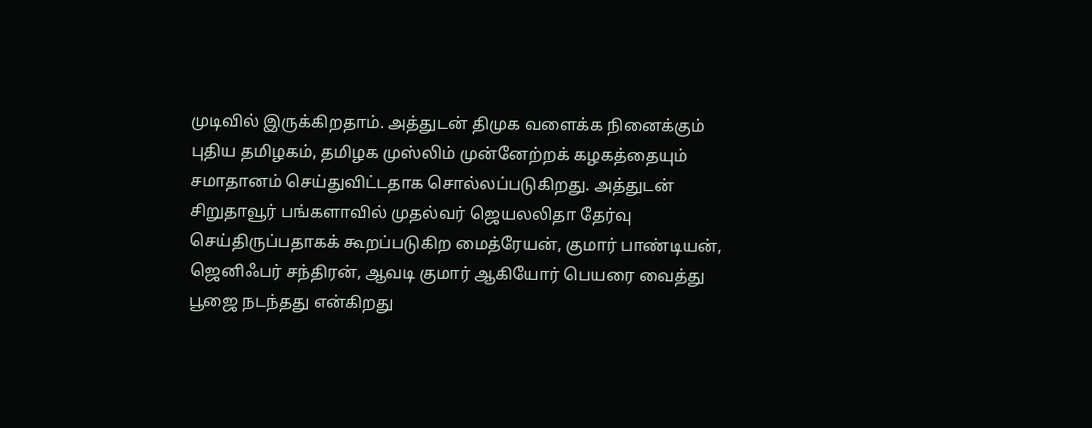முடிவில் இருக்கிறதாம். அத்துடன் திமுக வளைக்க நினைக்கும் புதிய தமிழகம், தமிழக முஸ்லிம் முன்னேற்றக் கழகத்தையும் சமாதானம் செய்துவிட்டதாக சொல்லப்படுகிறது. அத்துடன் சிறுதாவூர் பங்களாவில் முதல்வர் ஜெயலலிதா தேர்வு செய்திருப்பதாகக் கூறப்படுகிற மைத்ரேயன், குமார் பாண்டியன், ஜெனிஃபர் சந்திரன், ஆவடி குமார் ஆகியோர் பெயரை வைத்து பூஜை நடந்தது என்கிறது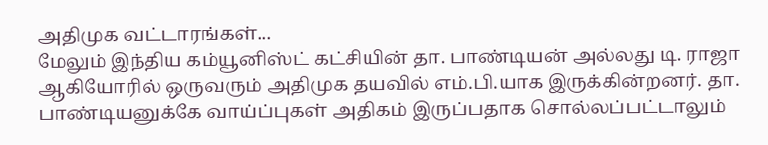அதிமுக வட்டாரங்கள்...
மேலும் இந்திய கம்யூனிஸ்ட் கட்சியின் தா. பாண்டியன் அல்லது டி. ராஜா ஆகியோரில் ஒருவரும் அதிமுக தயவில் எம்.பி.யாக இருக்கின்றனர். தா. பாண்டியனுக்கே வாய்ப்புகள் அதிகம் இருப்பதாக சொல்லப்பட்டாலும்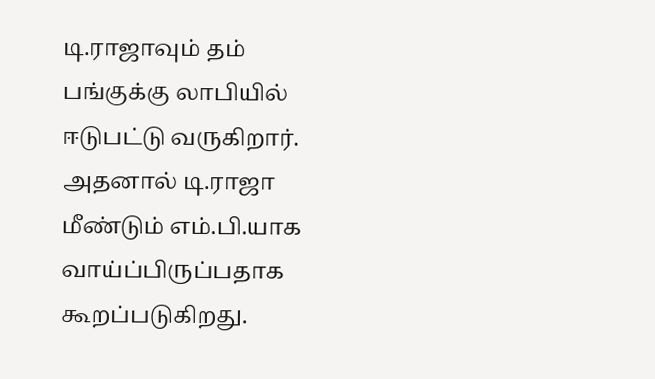டி.ராஜாவும் தம் பங்குக்கு லாபியில் ஈடுபட்டு வருகிறார். அதனால் டி.ராஜா மீண்டும் எம்.பி.யாக வாய்ப்பிருப்பதாக கூறப்படுகிறது.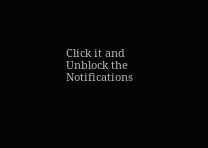Click it and Unblock the Notifications